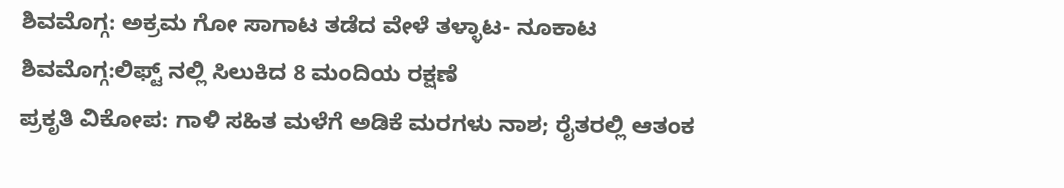ಶಿವಮೊಗ್ಗ: ಅಕ್ರಮ ಗೋ ಸಾಗಾಟ ತಡೆದ ವೇಳೆ ತಳ್ಳಾಟ- ನೂಕಾಟ
ಶಿವಮೊಗ್ಗ:ಲಿಫ್ಟ್ ನಲ್ಲಿ ಸಿಲುಕಿದ 8 ಮಂದಿಯ ರಕ್ಷಣೆ
ಪ್ರಕೃತಿ ವಿಕೋಪ: ಗಾಳಿ ಸಹಿತ ಮಳೆಗೆ ಅಡಿಕೆ ಮರಗಳು ನಾಶ; ರೈತರಲ್ಲಿ ಆತಂಕ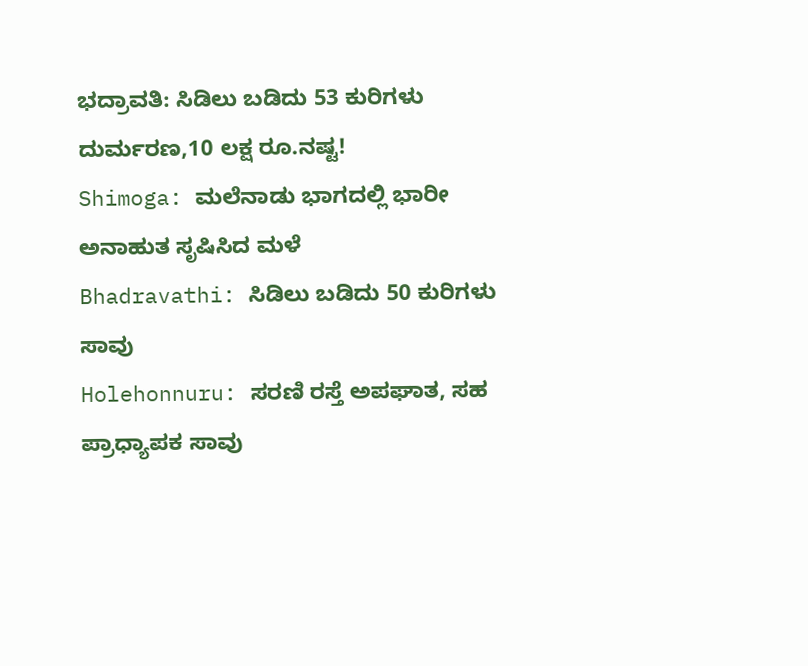ಭದ್ರಾವತಿ: ಸಿಡಿಲು ಬಡಿದು 53 ಕುರಿಗಳು ದುರ್ಮರಣ,10 ಲಕ್ಷ ರೂ.ನಷ್ಟ!
Shimoga: ಮಲೆನಾಡು ಭಾಗದಲ್ಲಿ ಭಾರೀ ಅನಾಹುತ ಸೃಷಿಸಿದ ಮಳೆ
Bhadravathi: ಸಿಡಿಲು ಬಡಿದು 50 ಕುರಿಗಳು ಸಾವು
Holehonnuru: ಸರಣಿ ರಸ್ತೆ ಅಪಘಾತ, ಸಹ ಪ್ರಾಧ್ಯಾಪಕ ಸಾವು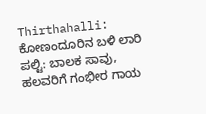Thirthahalli: ಕೋಣಂದೂರಿನ ಬಳಿ ಲಾರಿ ಪಲ್ಟಿ: ಬಾಲಕ ಸಾವು, ಹಲವರಿಗೆ ಗಂಭೀರ ಗಾಯ